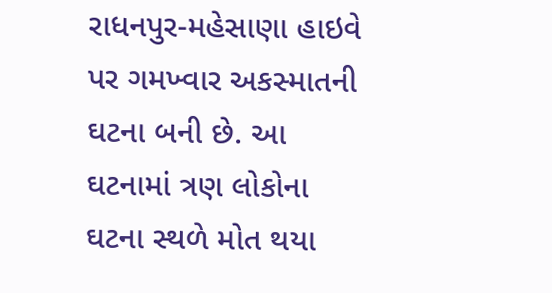રાધનપુર-મહેસાણા હાઇવે પર ગમખ્વાર અકસ્માતની ઘટના બની છે. આ ઘટનામાં ત્રણ લોકોના ઘટના સ્થળે મોત થયા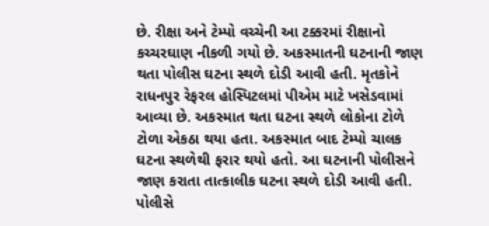છે. રીક્ષા અને ટેમ્પો વચ્ચેની આ ટક્કરમાં રીક્ષાનો કચ્ચરઘાણ નીકળી ગયો છે. અકસ્માતની ઘટનાની જાણ થતા પોલીસ ઘટના સ્થળે દોડી આવી હતી. મૃતકોને રાધનપુર રેફરલ હોસ્પિટલમાં પીએમ માટે ખસેડવામાં આવ્યા છે. અકસ્માત થતા ઘટના સ્થળે લોકોના ટોળે ટોળા એકઠા થયા હતા. અકસ્માત બાદ ટેમ્પો ચાલક ઘટના સ્થળેથી ફરાર થયો હતો. આ ઘટનાની પોલીસને જાણ કરાતા તાત્કાલીક ઘટના સ્થળે દોડી આવી હતી. પોલીસે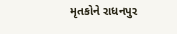મૃતકોને રાધનપુર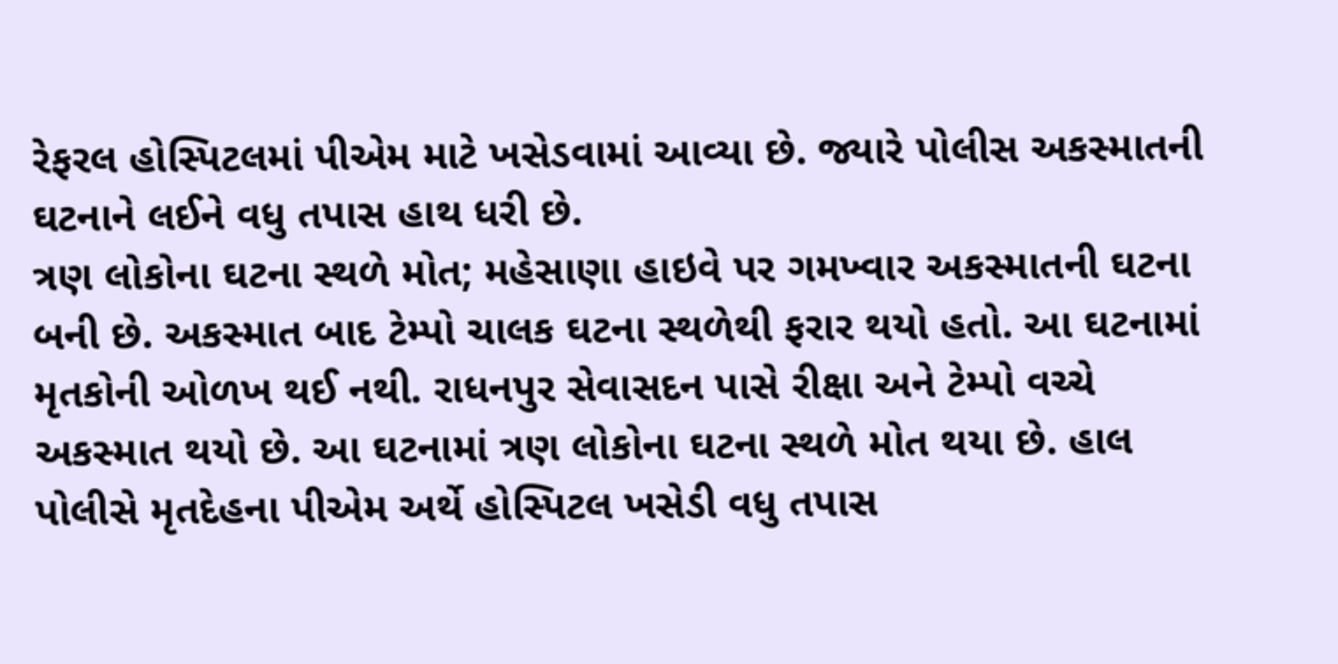રેફરલ હોસ્પિટલમાં પીએમ માટે ખસેડવામાં આવ્યા છે. જ્યારે પોલીસ અકસ્માતની ઘટનાને લઈને વધુ તપાસ હાથ ધરી છે.
ત્રણ લોકોના ઘટના સ્થળે મોત; મહેસાણા હાઇવે પર ગમખ્વાર અકસ્માતની ઘટના બની છે. અકસ્માત બાદ ટેમ્પો ચાલક ઘટના સ્થળેથી ફરાર થયો હતો. આ ઘટનામાં મૃતકોની ઓળખ થઈ નથી. રાધનપુર સેવાસદન પાસે રીક્ષા અને ટેમ્પો વચ્ચે અકસ્માત થયો છે. આ ઘટનામાં ત્રણ લોકોના ઘટના સ્થળે મોત થયા છે. હાલ પોલીસે મૃતદેહના પીએમ અર્થે હોસ્પિટલ ખસેડી વધુ તપાસ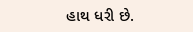હાથ ધરી છે.